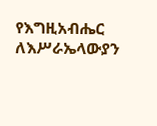የእግዚአብሔር ለእሥራኤላውያን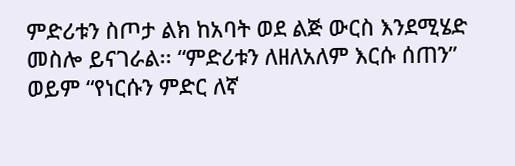ምድሪቱን ስጦታ ልክ ከአባት ወደ ልጅ ውርስ እንደሚሄድ መስሎ ይናገራል፡፡ “ምድሪቱን ለዘለአለም እርሱ ሰጠን” ወይም “የነርሱን ምድር ለኛ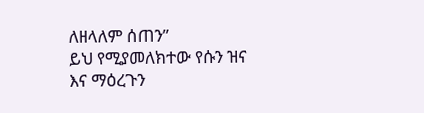ለዘላለም ሰጠን”
ይህ የሚያመለክተው የሱን ዝና እና ማዕረጉን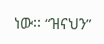ነው፡፡ “ዝናህን”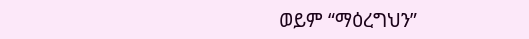ወይም “ማዕረግህን”